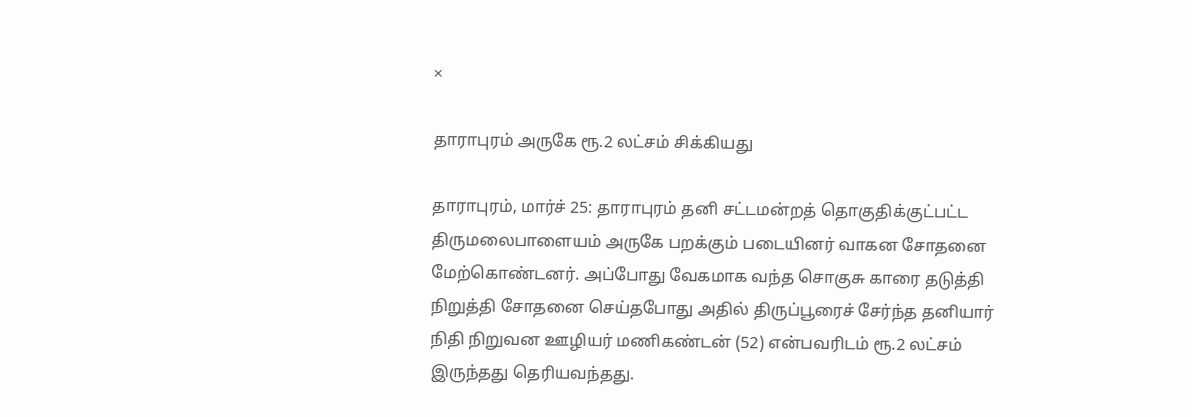×

தாராபுரம் அருகே ரூ.2 லட்சம் சிக்கியது

தாராபுரம், மார்ச் 25: தாராபுரம் தனி சட்டமன்றத் தொகுதிக்குட்பட்ட திருமலைபாளையம் அருகே பறக்கும் படையினர் வாகன சோதனை மேற்கொண்டனர். அப்போது வேகமாக வந்த சொகுசு காரை தடுத்தி நிறுத்தி சோதனை செய்தபோது அதில் திருப்பூரைச் சேர்ந்த தனியார் நிதி நிறுவன ஊழியர் மணிகண்டன் (52) என்பவரிடம் ரூ.2 லட்சம் இருந்தது தெரியவந்தது.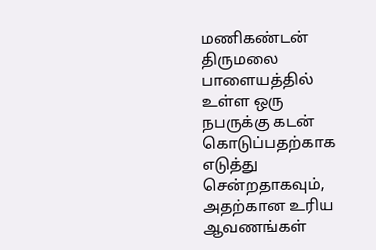மணிகண்டன் திருமலை பாளையத்தில் உள்ள ஒரு நபருக்கு கடன் கொடுப்பதற்காக எடுத்து சென்றதாகவும், அதற்கான உரிய ஆவணங்கள்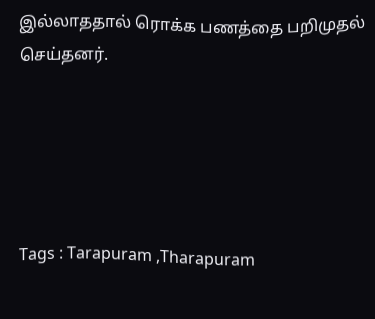இல்லாததால் ரொக்க பணத்தை பறிமுதல் செய்தனர்.





Tags : Tarapuram ,Tharapuram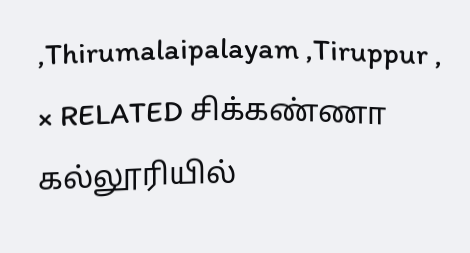,Thirumalaipalayam ,Tiruppur ,
× RELATED சிக்கண்ணா கல்லூரியில்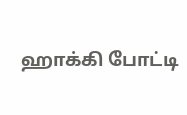ஹாக்கி போட்டி